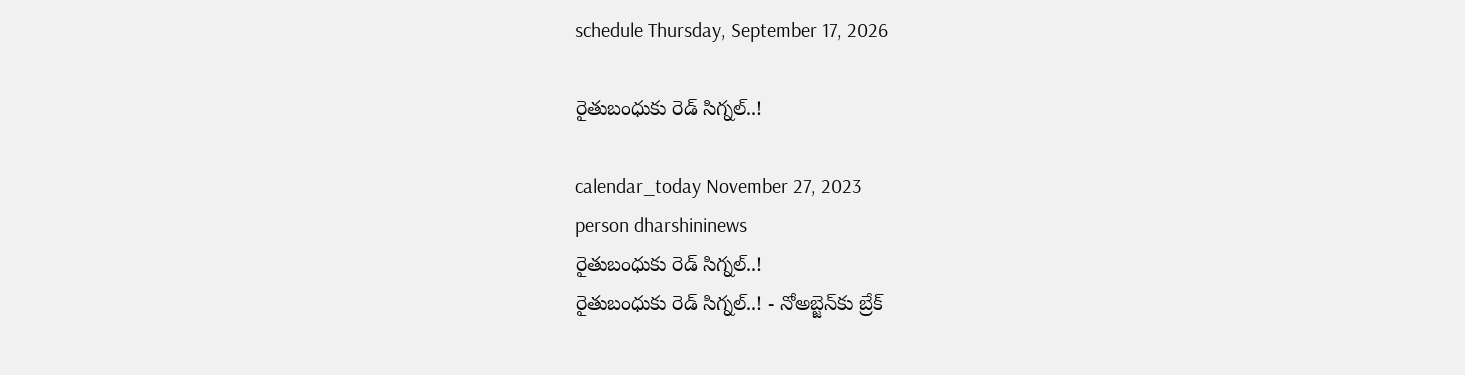schedule Thursday, September 17, 2026

రైతుబంధుకు రెడ్‌ సిగ్నల్‌..!

calendar_today November 27, 2023
person dharshininews
రైతుబంధుకు రెడ్‌ సిగ్నల్‌..!
రైతుబంధుకు రెడ్‌ సిగ్నల్‌..! - నోఅబ్జెన్‌కు బ్రేక్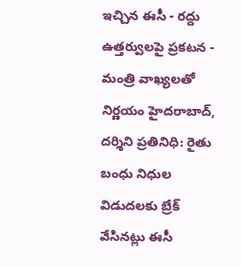ఇచ్చిన ఈసీ - రద్దు ఉత్తర్వులపై ప్రకటన - మంత్రి వాఖ్యలతో నిర్ణయం హైదరాబాద్, దర్శిని ప్రతినిధి: రైతు బంధు నిధుల విడుదలకు బ్రేక్ వేసినట్లు ఈసీ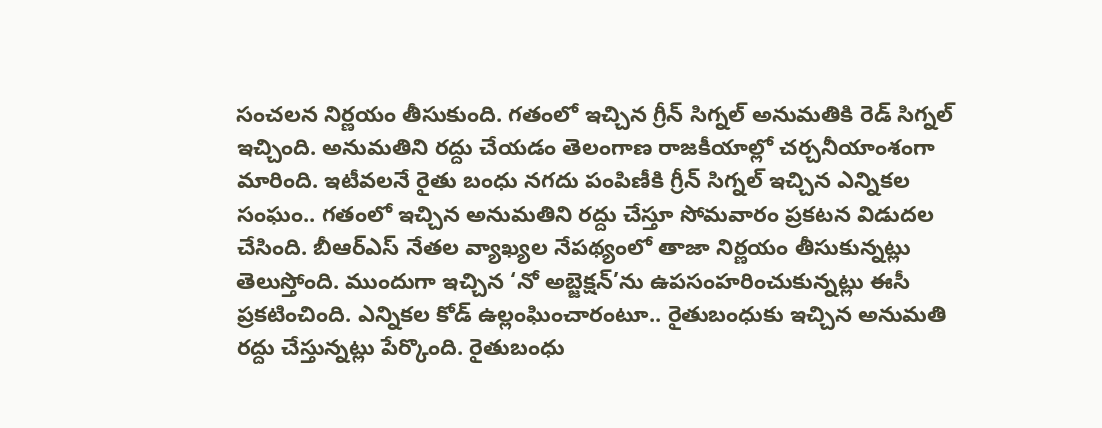సంచలన నిర్ణయం తీసుకుంది. గతంలో ఇచ్చిన గ్రీన్‌ సిగ్నల్‌ అనుమతికి రెడ్‌ సిగ్నల్‌ ఇచ్చింది. అనుమతిని రద్దు చేయడం తెలంగాణ రాజకీయాల్లో చర్చనీయాంశంగా మారింది. ఇటీవలనే రైతు బంధు నగదు పంపిణీకి గ్రీన్ సిగ్నల్ ఇచ్చిన ఎన్నికల సంఘం.. గతంలో ఇచ్చిన అనుమతిని రద్దు చేస్తూ సోమవారం ప్రకటన విడుదల చేసింది. బీఆర్ఎస్ నేతల వ్యాఖ్యల నేపథ్యంలో తాజా నిర్ణయం తీసుకున్నట్లు తెలుస్తోంది. ముందుగా ఇచ్చిన ‘నో అబ్జెక్షన్’ను ఉపసంహరించుకున్నట్లు ఈసీ ప్రకటించింది. ఎన్నికల కోడ్‌ ఉల్లంఘించారంటూ.. రైతుబంధుకు ఇచ్చిన అనుమతి రద్దు చేస్తున్నట్లు పేర్కొంది. రైతుబంధు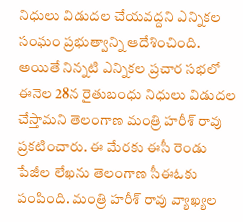నిధులు విడుదల చేయవద్దని ఎన్నికల సంఘం ప్రభుత్వాన్ని ఆదేశించింది. అయితే నిన్నటి ఎన్నికల ప్రచార సభలో ఈనెల 28న రైతుబంధు నిధులు విడుదల చేస్తామని తెలంగాణ మంత్రి హరీశ్ రావు ప్రకటించారు. ఈ మేరకు ఈసీ రెండు పేజీల లేఖను తెలంగాణ సీఈఓకు పంపింది. మంత్రి హరీశ్ రావు వ్యాఖ్యల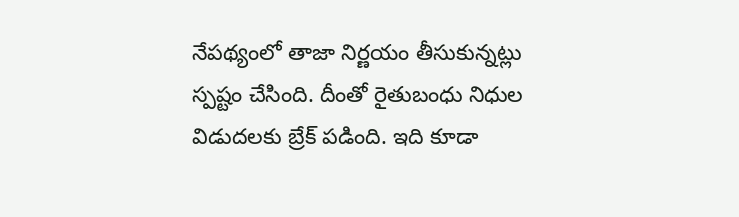నేపథ్యంలో తాజా నిర్ణయం తీసుకున్నట్లు స్పష్టం చేసింది. దీంతో రైతుబంధు నిధుల విడుదలకు బ్రేక్ పడింది. ఇది కూడా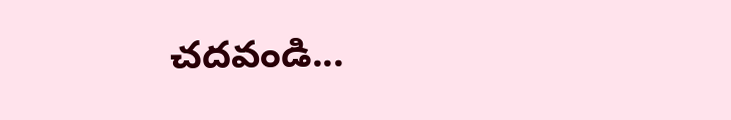చదవండి...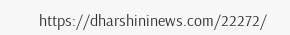https://dharshininews.com/22272/